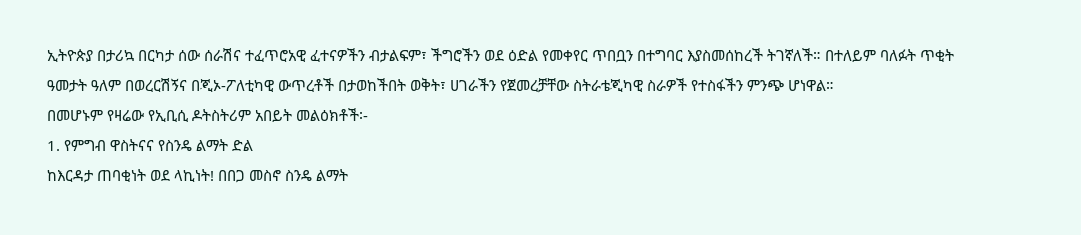ኢትዮጵያ በታሪኳ በርካታ ሰው ሰራሽና ተፈጥሮአዊ ፈተናዎችን ብታልፍም፣ ችግሮችን ወደ ዕድል የመቀየር ጥበቧን በተግባር እያስመሰከረች ትገኛለች። በተለይም ባለፉት ጥቂት ዓመታት ዓለም በወረርሽኝና በጂኦ-ፖለቲካዊ ውጥረቶች በታወከችበት ወቅት፣ ሀገራችን የጀመረቻቸው ስትራቴጂካዊ ስራዎች የተስፋችን ምንጭ ሆነዋል።
በመሆኑም የዛሬው የኢቢሲ ዶትስትሪም አበይት መልዕክቶች፡-
1. የምግብ ዋስትናና የስንዴ ልማት ድል
ከእርዳታ ጠባቂነት ወደ ላኪነት! በበጋ መስኖ ስንዴ ልማት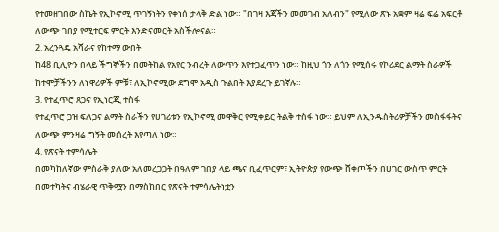የተመዘገበው ስኬት የኢኮኖሚ ጥገኝነትን የቀነሰ ታላቅ ድል ነው። "በገዛ እጃችን መመገብ አለብን" የሚለው ጽኑ አቋም ዛሬ ፍሬ አፍርቶ ለውጭ ገበያ የሚተርፍ ምርት እንድናመርት አስችሎናል።
2. አረንጓዴ አሻራና የከተማ ውበት
ከ48 ቢሊዮን በላይ ችግኞችን በመትከል የአየር ንብረት ለውጥን እየተጋፈጥን ነው። ከዚህ ጎን ለጎን የሚሰሩ የኮሪደር ልማት ስራዎች ከተሞቻችንን ለነዋሪዎች ምቹ፣ ለኢኮኖሚው ደግሞ አዲስ ጉልበት እያደረጉ ይገኛሉ።
3. የተፈጥሮ ጸጋና የኢነርጂ ተስፋ
የተፈጥሮ ጋዝ ፍለጋና ልማት ስራችን የሀገሪቱን የኢኮኖሚ መዋቅር የሚቀይር ትልቅ ተስፋ ነው። ይህም ለኢንዱስትሪዎቻችን መስፋፋትና ለውጭ ምንዛሬ ግኝት መሰረት እየጣለ ነው።
4. የጽናት ተምሳሌት
በመካከለኛው ምስራቅ ያለው አለመረጋጋት በዓለም ገበያ ላይ ጫና ቢፈጥርም፣ ኢትዮጵያ የውጭ ሸቀጦችን በሀገር ውስጥ ምርት በመተካትና ብሄራዊ ጥቅሟን በማስከበር የጽናት ተምሳሌትነቷን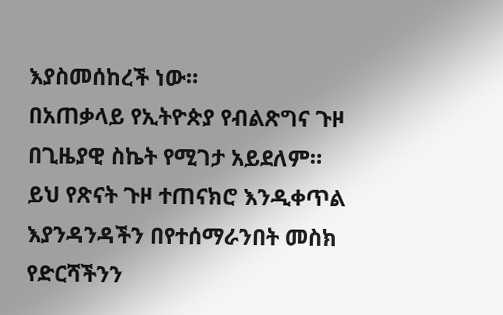እያስመሰከረች ነው።
በአጠቃላይ የኢትዮጵያ የብልጽግና ጉዞ በጊዜያዊ ስኬት የሚገታ አይደለም። ይህ የጽናት ጉዞ ተጠናክሮ እንዲቀጥል እያንዳንዳችን በየተሰማራንበት መስክ የድርሻችንን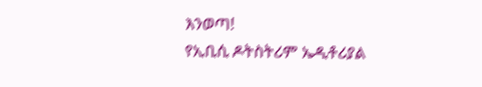እንወጣ!
የኢቢሲ ዶትስትሪም ኤዲቶሪያል